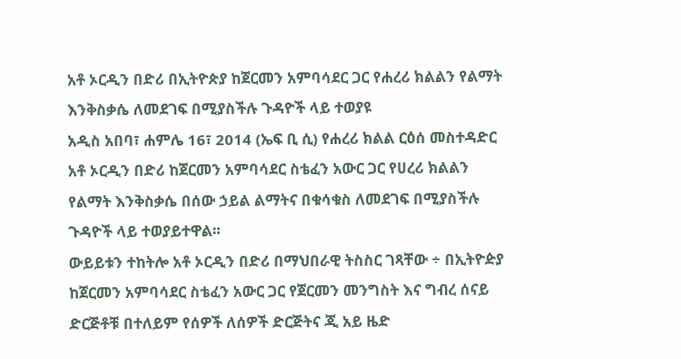አቶ ኦርዲን በድሪ በኢትዮጵያ ከጀርመን አምባሳደር ጋር የሐረሪ ክልልን የልማት እንቅስቃሴ ለመደገፍ በሚያስችሉ ጉዳዮች ላይ ተወያዩ
አዲስ አበባ፣ ሐምሌ 16፣ 2014 (ኤፍ ቢ ሲ) የሐረሪ ክልል ርዕሰ መስተዳድር አቶ ኦርዲን በድሪ ከጀርመን አምባሳደር ስቴፈን አውር ጋር የሀረሪ ክልልን የልማት እንቅስቃሴ በሰው ኃይል ልማትና በቁሳቁስ ለመደገፍ በሚያስችሉ ጉዳዮች ላይ ተወያይተዋል፡፡
ውይይቱን ተከትሎ አቶ ኦርዲን በድሪ በማህበራዊ ትስስር ገጻቸው ÷ በኢትዮዽያ ከጀርመን አምባሳደር ስቴፈን አውር ጋር የጀርመን መንግስት እና ግብረ ሰናይ ድርጅቶቹ በተለይም የሰዎች ለሰዎች ድርጅትና ጂ አይ ዜድ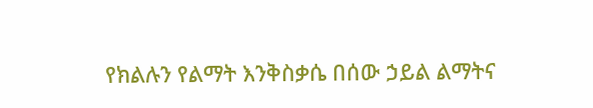የክልሉን የልማት እንቅስቃሴ በሰው ኃይል ልማትና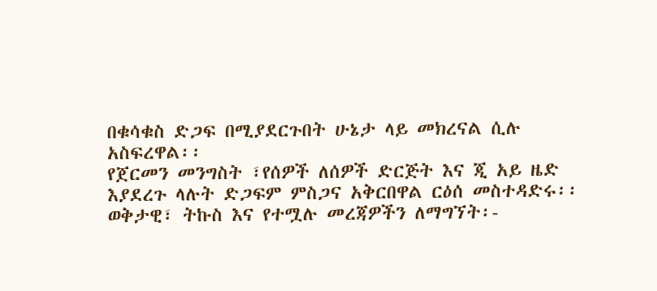በቁሳቁስ ድጋፍ በሚያደርጉበት ሁኔታ ላይ መክረናል ሲሉ አስፍረዋል፡፡
የጀርመን መንግስት ፣የሰዎች ለሰዎች ድርጅት እና ጂ አይ ዜድ እያደረጉ ላሉት ድጋፍም ምስጋና አቅርበዋል ርዕሰ መስተዳድሩ፡፡
ወቅታዊ፣ ትኩስ እና የተሟሉ መረጃዎችን ለማግኘት፡-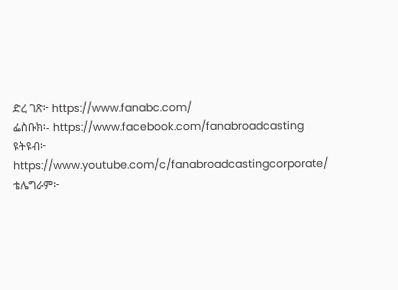ድረ ገጽ፦ https://www.fanabc.com/
ፌስቡክ፡- https://www.facebook.com/fanabroadcasting
ዩትዩብ፦ https://www.youtube.com/c/fanabroadcastingcorporate/
ቴሌግራም፦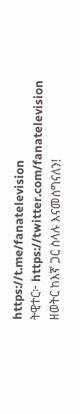https://t.me/fanatelevision
ትዊተር፦ https://twitter.com/fanatelevision
ዘወትር ከእኛ ጋር ስላሉ እናመሰግናለን!